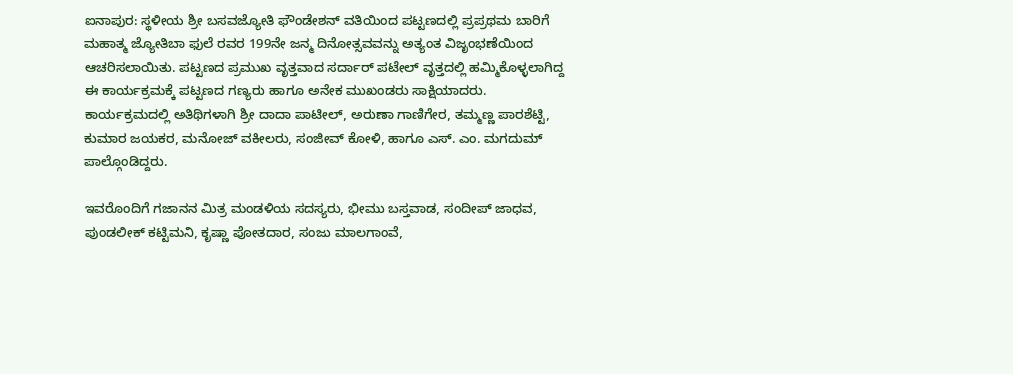ಐನಾಪುರ: ಸ್ಥಳೀಯ ಶ್ರೀ ಬಸವಜ್ಯೋತಿ ಫೌಂಡೇಶನ್ ವತಿಯಿಂದ ಪಟ್ಟಣದಲ್ಲಿ ಪ್ರಪ್ರಥಮ ಬಾರಿಗೆ ಮಹಾತ್ಮ ಜ್ಯೋತಿಬಾ ಫುಲೆ ರವರ 199ನೇ ಜನ್ಮ ದಿನೋತ್ಸವವನ್ನು ಅತ್ಯಂತ ವಿಜೃಂಭಣೆಯಿಂದ ಆಚರಿಸಲಾಯಿತು. ಪಟ್ಟಣದ ಪ್ರಮುಖ ವೃತ್ತವಾದ ಸರ್ದಾರ್ ಪಟೇಲ್ ವೃತ್ತದಲ್ಲಿ ಹಮ್ಮಿಕೊಳ್ಳಲಾಗಿದ್ದ ಈ ಕಾರ್ಯಕ್ರಮಕ್ಕೆ ಪಟ್ಟಣದ ಗಣ್ಯರು ಹಾಗೂ ಅನೇಕ ಮುಖಂಡರು ಸಾಕ್ಷಿಯಾದರು.
ಕಾರ್ಯಕ್ರಮದಲ್ಲಿ ಅತಿಥಿಗಳಾಗಿ ಶ್ರೀ ದಾದಾ ಪಾಟೀಲ್, ಅರುಣಾ ಗಾಣಿಗೇರ, ತಮ್ಮಣ್ಣ ಪಾರಶೆಟ್ಟಿ, ಕುಮಾರ ಜಯಕರ, ಮನೋಜ್ ವಕೀಲರು, ಸಂಜೀವ್ ಕೋಳಿ, ಹಾಗೂ ಎಸ್. ಎಂ. ಮಗದುಮ್ ಪಾಲ್ಗೊಂಡಿದ್ದರು.

ಇವರೊಂದಿಗೆ ಗಜಾನನ ಮಿತ್ರ ಮಂಡಳಿಯ ಸದಸ್ಯರು, ಭೀಮು ಬಸ್ತವಾಡ, ಸಂದೀಪ್ ಜಾಧವ, ಪುಂಡಲೀಕ್ ಕಟ್ಟಿಮನಿ, ಕೃಷ್ಣಾ ಪೋತದಾರ, ಸಂಜು ಮಾಲಗಾಂವೆ,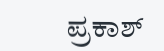ಪ್ರಕಾಶ್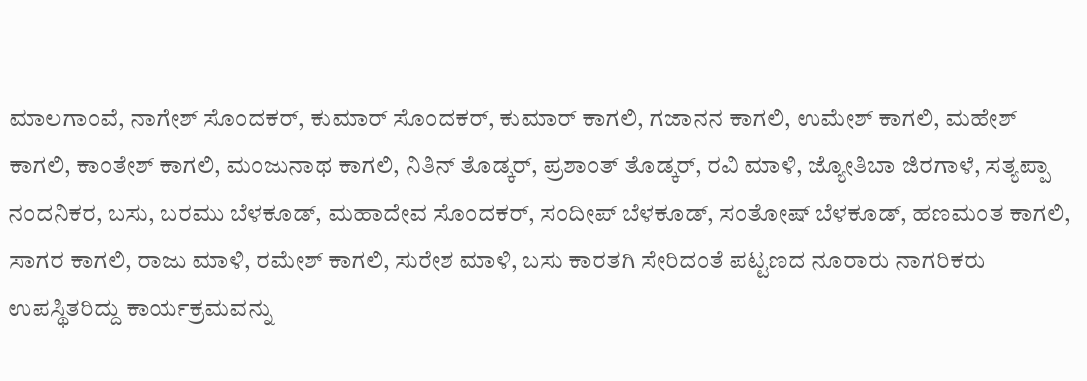ಮಾಲಗಾಂವೆ, ನಾಗೇಶ್ ಸೊಂದಕರ್, ಕುಮಾರ್ ಸೊಂದಕರ್, ಕುಮಾರ್ ಕಾಗಲಿ, ಗಜಾನನ ಕಾಗಲಿ, ಉಮೇಶ್ ಕಾಗಲಿ, ಮಹೇಶ್ ಕಾಗಲಿ, ಕಾಂತೇಶ್ ಕಾಗಲಿ, ಮಂಜುನಾಥ ಕಾಗಲಿ, ನಿತಿನ್ ತೊಡ್ಕರ್, ಪ್ರಶಾಂತ್ ತೊಡ್ಕರ್, ರವಿ ಮಾಳಿ, ಜ್ಯೋತಿಬಾ ಜಿರಗಾಳೆ, ಸತ್ಯಪ್ಪಾ ನಂದನಿಕರ, ಬಸು, ಬರಮು ಬೆಳಕೂಡ್, ಮಹಾದೇವ ಸೊಂದಕರ್, ಸಂದೀಪ್ ಬೆಳಕೂಡ್, ಸಂತೋಷ್ ಬೆಳಕೂಡ್, ಹಣಮಂತ ಕಾಗಲಿ, ಸಾಗರ ಕಾಗಲಿ, ರಾಜು ಮಾಳಿ, ರಮೇಶ್ ಕಾಗಲಿ, ಸುರೇಶ ಮಾಳಿ, ಬಸು ಕಾರತಗಿ ಸೇರಿದಂತೆ ಪಟ್ಟಣದ ನೂರಾರು ನಾಗರಿಕರು ಉಪಸ್ಥಿತರಿದ್ದು ಕಾರ್ಯಕ್ರಮವನ್ನು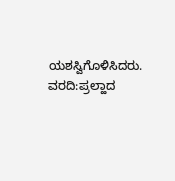ಯಶಸ್ವಿಗೊಳಿಸಿದರು.
ವರದಿ:ಪ್ರಲ್ಹಾದ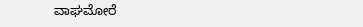ವಾಘಮೋರೆ